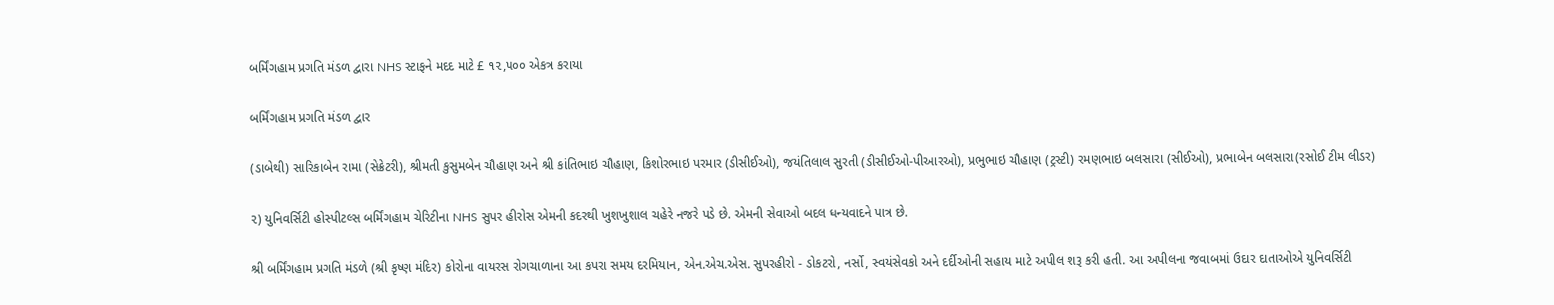બર્મિંગહામ પ્રગતિ મંડળ દ્વારા NHS સ્ટાફને મદદ માટે £ ૧૨,૫૦૦ એકત્ર કરાયા

બર્મિંગહામ પ્રગતિ મંડળ દ્વાર

(ડાબેથી) સારિકાબેન રામા (સેક્રેટરી), શ્રીમતી કુસુમબેન ચૌહાણ અને શ્રી કાંતિભાઇ ચૌહાણ, કિશોરભાઇ પરમાર (ડીસીઈઓ), જયંતિલાલ સુરતી (ડીસીઈઓ-પીઆરઓ), પ્રભુભાઇ ચૌહાણ (ટ્રસ્ટી) રમણભાઇ બલસારા (સીઈઓ), પ્રભાબેન બલસારા(રસોઈ ટીમ લીડર)

૨) યુનિવર્સિટી હોસ્પીટલ્સ બર્મિંગહામ ચેરિટીના NHS સુપર હીરોસ એમની કદરથી ખુશખુશાલ ચહેરે નજરે પડે છે. એમની સેવાઓ બદલ ધન્યવાદને પાત્ર છે.

શ્રી બર્મિંગહામ પ્રગતિ મંડળે (શ્રી કૃષ્ણ મંદિર) કોરોના વાયરસ રોગચાળાના આ કપરા સમય દરમિયાન, એન.એચ.એસ. સુપરહીરો - ડોકટરો, નર્સો, સ્વયંસેવકો અને દર્દીઓની સહાય માટે અપીલ શરૂ કરી હતી. આ અપીલના જવાબમાં ઉદાર દાતાઓએ યુનિવર્સિટી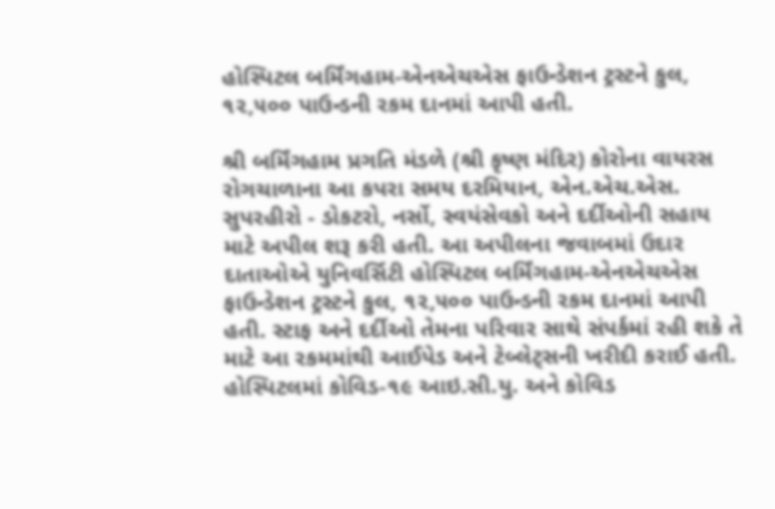હોસ્પિટલ બર્મિંગહામ-એનએચએસ ફાઉન્ડેશન ટ્રસ્ટને કુલ, ૧૨,૫૦૦ પાઉન્ડની રકમ દાનમાં આપી હતી.

શ્રી બર્મિંગહામ પ્રગતિ મંડળે (શ્રી કૃષ્ણ મંદિર) કોરોના વાયરસ રોગચાળાના આ કપરા સમય દરમિયાન, એન.એચ.એસ. સુપરહીરો - ડોકટરો, નર્સો, સ્વયંસેવકો અને દર્દીઓની સહાય માટે અપીલ શરૂ કરી હતી. આ અપીલના જવાબમાં ઉદાર દાતાઓએ યુનિવર્સિટી હોસ્પિટલ બર્મિંગહામ-એનએચએસ ફાઉન્ડેશન ટ્રસ્ટને કુલ, ૧૨,૫૦૦ પાઉન્ડની રકમ દાનમાં આપી હતી. સ્ટાફ અને દર્દીઓ તેમના પરિવાર સાથે સંપર્કમાં રહી શકે તે માટે આ રકમમાંથી આઈપેડ અને ટેબ્લેટ્સની ખરીદી કરાઈ હતી. હોસ્પિટલમાં કોવિડ-૧૯ આઇ.સી.યુ. અને કોવિડ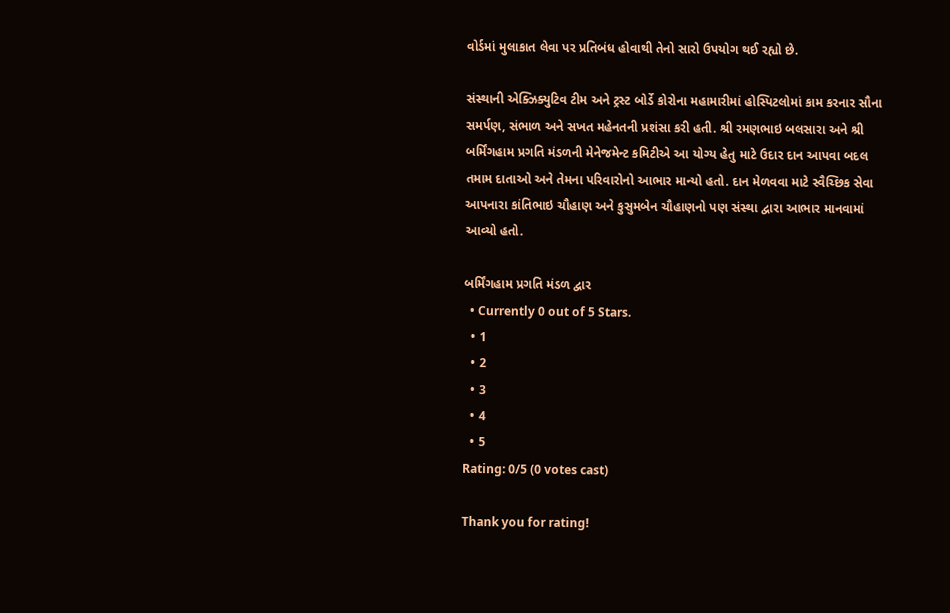વોર્ડમાં મુલાકાત લેવા પર પ્રતિબંધ હોવાથી તેનો સારો ઉપયોગ થઈ રહ્યો છે.

સંસ્થાની એક્ઝિક્યુટિવ ટીમ અને ટ્રસ્ટ બોર્ડે કોરોના મહામારીમાં હોસ્પિટલોમાં કામ કરનાર સૌના સમર્પણ, સંભાળ અને સખત મહેનતની પ્રશંસા કરી હતી. શ્રી રમણભાઇ બલસારા અને શ્રી બર્મિંગહામ પ્રગતિ મંડળની મેનેજમેન્ટ કમિટીએ આ યોગ્ય હેતુ માટે ઉદાર દાન આપવા બદલ તમામ દાતાઓ અને તેમના પરિવારોનો આભાર માન્યો હતો. દાન મેળવવા માટે સ્વૈચ્છિક સેવા આપનારા કાંતિભાઇ ચૌહાણ અને કુસુમબેન ચૌહાણનો પણ સંસ્થા દ્વારા આભાર માનવામાં આવ્યો હતો.

બર્મિંગહામ પ્રગતિ મંડળ દ્વાર
  • Currently 0 out of 5 Stars.
  • 1
  • 2
  • 3
  • 4
  • 5
Rating: 0/5 (0 votes cast)

Thank you for rating!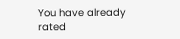You have already rated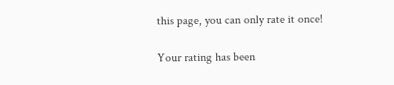this page, you can only rate it once!

Your rating has been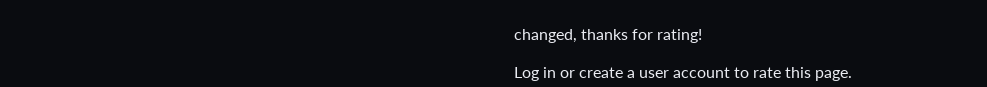changed, thanks for rating!

Log in or create a user account to rate this page.